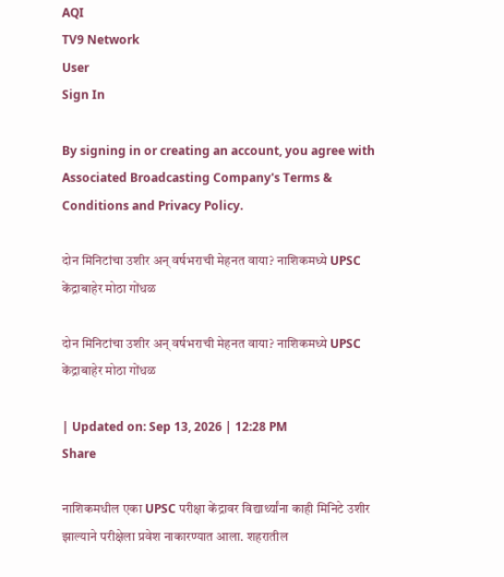AQI
TV9 Network
User
Sign In

By signing in or creating an account, you agree with Associated Broadcasting Company's Terms & Conditions and Privacy Policy.

दोन मिनिटांचा उशीर अन् वर्षभराची मेहनत वाया? नाशिकमध्ये UPSC केंद्राबाहेर मोठा गोंधळ

दोन मिनिटांचा उशीर अन् वर्षभराची मेहनत वाया? नाशिकमध्ये UPSC केंद्राबाहेर मोठा गोंधळ

| Updated on: Sep 13, 2026 | 12:28 PM
Share

नाशिकमधील एका UPSC परीक्षा केंद्रावर विद्यार्थ्यांना काही मिनिटे उशीर झाल्याने परीक्षेला प्रवेश नाकारण्यात आला. शहरातील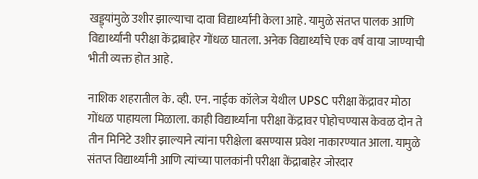खड्ड्यांमुळे उशीर झाल्याचा दावा विद्यार्थ्यांनी केला आहे. यामुळे संतप्त पालक आणि विद्यार्थ्यांनी परीक्षा केंद्राबाहेर गोंधळ घातला. अनेक विद्यार्थ्यांचे एक वर्ष वाया जाण्याची भीती व्यक्त होत आहे.

नाशिक शहरातील के. व्ही. एन. नाईक कॉलेज येथील UPSC परीक्षा केंद्रावर मोठा गोंधळ पाहायला मिळाला. काही विद्यार्थ्यांना परीक्षा केंद्रावर पोहोचण्यास केवळ दोन ते तीन मिनिटे उशीर झाल्याने त्यांना परीक्षेला बसण्यास प्रवेश नाकारण्यात आला. यामुळे संतप्त विद्यार्थ्यांनी आणि त्यांच्या पालकांनी परीक्षा केंद्राबाहेर जोरदार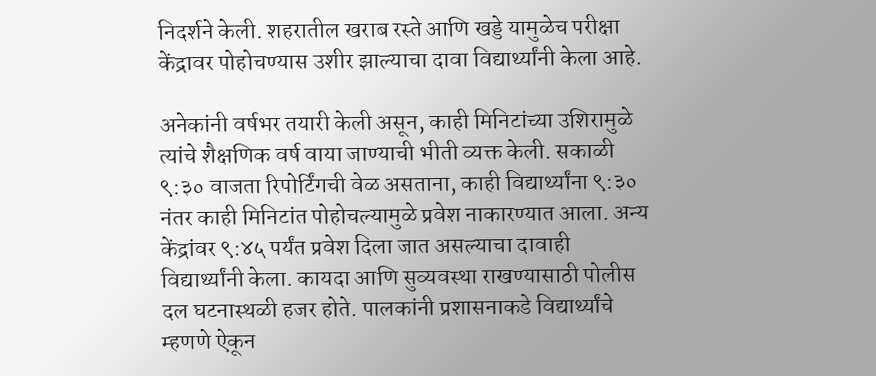निदर्शने केली. शहरातील खराब रस्ते आणि खड्डे यामुळेच परीक्षा केंद्रावर पोहोचण्यास उशीर झाल्याचा दावा विद्यार्थ्यांनी केला आहे.

अनेकांनी वर्षभर तयारी केली असून, काही मिनिटांच्या उशिरामुळे त्यांचे शैक्षणिक वर्ष वाया जाण्याची भीती व्यक्त केली. सकाळी ९:३० वाजता रिपोर्टिंगची वेळ असताना, काही विद्यार्थ्यांना ९:३० नंतर काही मिनिटांत पोहोचल्यामुळे प्रवेश नाकारण्यात आला. अन्य केंद्रांवर ९:४५ पर्यंत प्रवेश दिला जात असल्याचा दावाही विद्यार्थ्यांनी केला. कायदा आणि सुव्यवस्था राखण्यासाठी पोलीस दल घटनास्थळी हजर होते. पालकांनी प्रशासनाकडे विद्यार्थ्यांचे म्हणणे ऐकून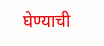घेण्याची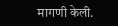मागणी केली.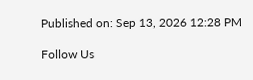Published on: Sep 13, 2026 12:28 PM

Follow Us